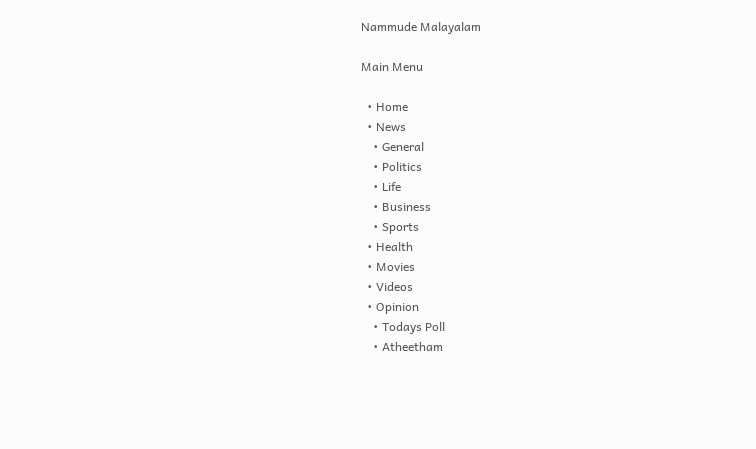Nammude Malayalam

Main Menu

  • Home
  • News
    • General
    • Politics
    • Life
    • Business
    • Sports
  • Health
  • Movies
  • Videos
  • Opinion
    • Todays Poll
    • Atheetham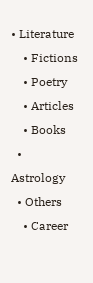• Literature
    • Fictions
    • Poetry
    • Articles
    • Books
  • Astrology
  • Others
    • Career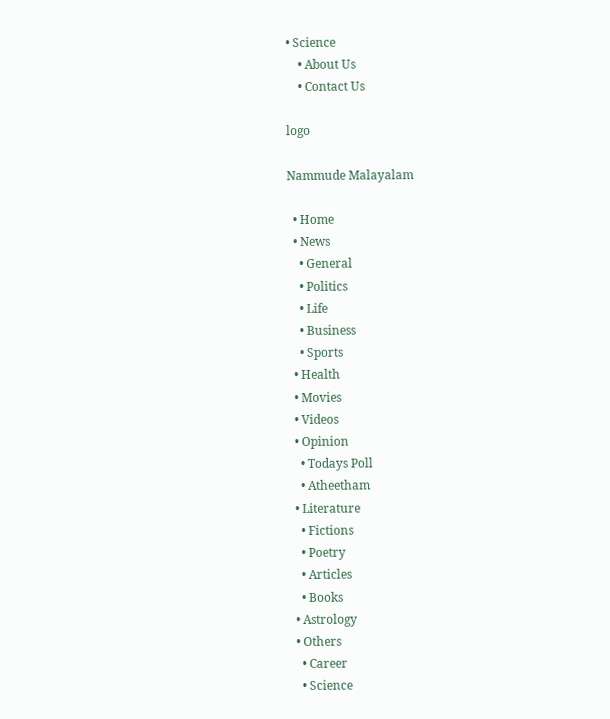• Science
    • About Us
    • Contact Us

logo

Nammude Malayalam

  • Home
  • News
    • General
    • Politics
    • Life
    • Business
    • Sports
  • Health
  • Movies
  • Videos
  • Opinion
    • Todays Poll
    • Atheetham
  • Literature
    • Fictions
    • Poetry
    • Articles
    • Books
  • Astrology
  • Others
    • Career
    • Science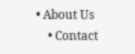• About Us
    • Contact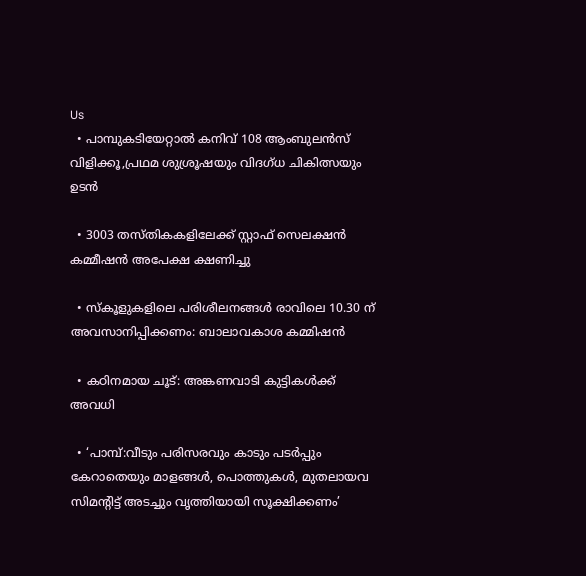Us
  • പാമ്പുകടിയേറ്റാല്‍ കനിവ് 108 ആംബുലന്‍സ് വിളിക്കൂ,പ്രഥമ ശുശ്രൂഷയും വിദഗ്ധ ചികിത്സയും ഉടൻ

  • 3003 തസ്തികകളിലേക്ക് സ്റ്റാഫ് സെലക്ഷൻ കമ്മീഷൻ അപേക്ഷ ക്ഷണിച്ചു

  • സ്‌കൂളുകളിലെ പരിശീലനങ്ങൾ രാവിലെ 10.30 ന് അവസാനിപ്പിക്കണം: ബാലാവകാശ കമ്മിഷൻ

  • കഠിനമായ ചൂട്: അങ്കണവാടി കുട്ടികള്‍ക്ക് അവധി

  • ‘പാമ്പ്:വീടും പരിസരവും കാടും പടര്‍പ്പും കേറാതെയും മാളങ്ങള്‍, പൊത്തുകള്‍, മുതലായവ സിമന്‍റിട്ട് അടച്ചും വൃത്തിയായി സൂക്ഷിക്കണം’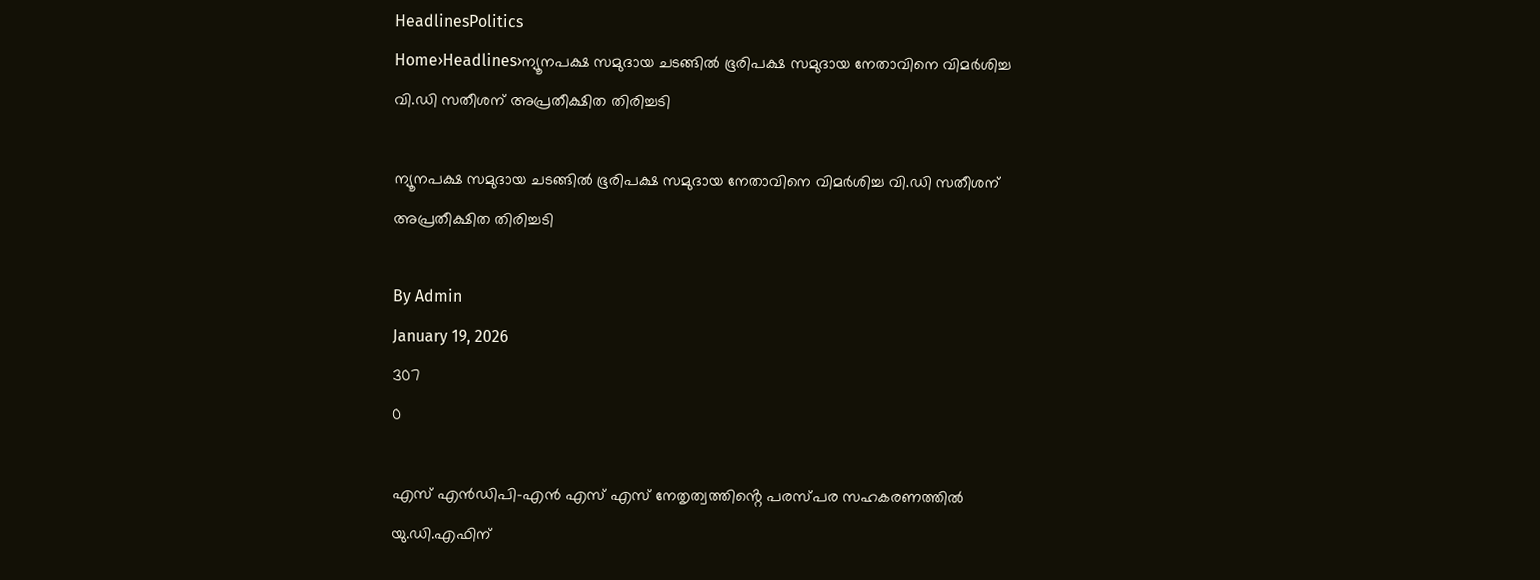HeadlinesPolitics
Home›Headlines›ന്യൂനപക്ഷ സമുദായ ചടങ്ങിൽ ഭൂരിപക്ഷ സമുദായ നേതാവിനെ വിമർശിച്ച വി.ഡി സതീശന് അപ്രതീക്ഷിത തിരിച്ചടി

ന്യൂനപക്ഷ സമുദായ ചടങ്ങിൽ ഭൂരിപക്ഷ സമുദായ നേതാവിനെ വിമർശിച്ച വി.ഡി സതീശന് അപ്രതീക്ഷിത തിരിച്ചടി

By Admin
January 19, 2026
307
0

എസ് എൻഡിപി-എൻ എസ് എസ് നേതൃത്വത്തിൻ്റെ പരസ്പര സഹകരണത്തിൽ യു.ഡി.എഫിന്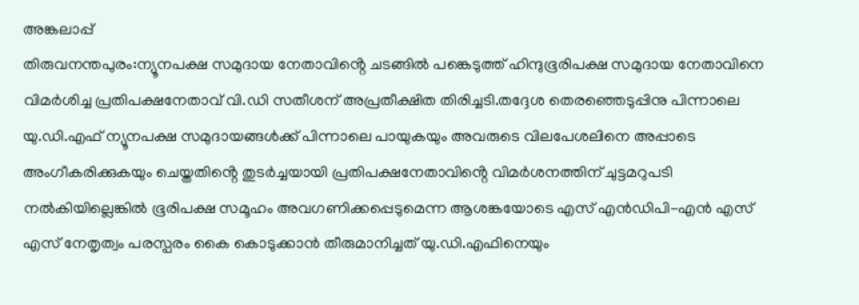അങ്കലാപ്പ്
തിരുവനന്തപുരം:ന്യൂനപക്ഷ സമുദായ നേതാവിൻ്റെ ചടങ്ങിൽ പങ്കെടുത്ത് ഹിന്ദുഭൂരിപക്ഷ സമുദായ നേതാവിനെ വിമർശിച്ച പ്രതിപക്ഷനേതാവ് വി.ഡി സതീശന് അപ്രതീക്ഷിത തിരിച്ചടി.തദ്ദേശ തെരഞ്ഞെടുപ്പിനു പിന്നാലെ യു.ഡി.എഫ് ന്യൂനപക്ഷ സമുദായങ്ങൾക്ക് പിന്നാലെ പായുകയും അവരുടെ വിലപേശലിനെ അപ്പാടെ അംഗീകരിക്കുകയും ചെയ്തതിൻ്റെ തുടർച്ചയായി പ്രതിപക്ഷനേതാവിൻ്റെ വിമർശനത്തിന് ചുട്ടമറുപടി നൽകിയില്ലെങ്കിൽ ഭൂരിപക്ഷ സമൂഹം അവഗണിക്കപ്പെടുമെന്ന ആശങ്കയോടെ എസ് എൻഡിപി-എൻ എസ് എസ് നേതൃത്വം പരസ്പരം കൈ കൊടുക്കാൻ തീരുമാനിച്ചത് യു.ഡി.എഫിനെയും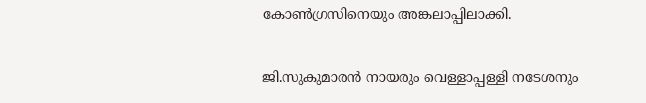കോൺഗ്രസിനെയും അങ്കലാപ്പിലാക്കി.

ജി.സുകുമാരൻ നായരും വെള്ളാപ്പള്ളി നടേശനും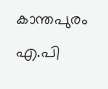കാന്തപുരം എ.പി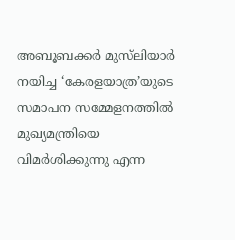അബൂബക്കര്‍ മുസ്‌ലിയാര്‍ നയിച്ച ‘കേരളയാത്ര’യുടെ സമാപന സമ്മേളനത്തില്‍ മുഖ്യമന്ത്രിയെ വിമർശിക്കുന്നു എന്ന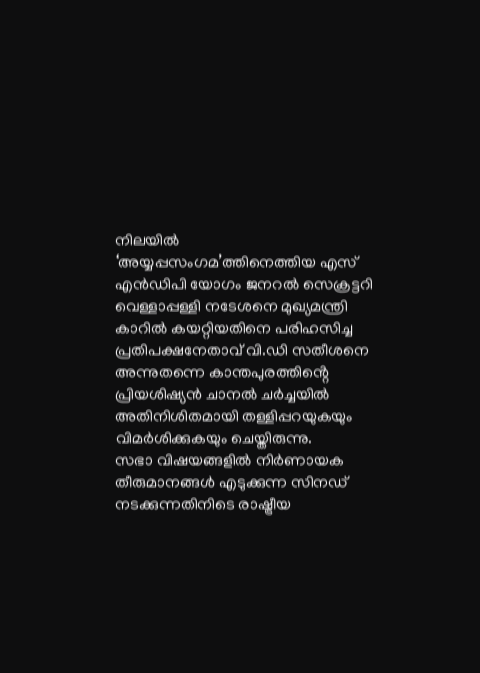നിലയിൽ ‘അയ്യപ്പസംഗമ’ത്തിനെത്തിയ എസ് എൻഡിപി യോഗം ജനറൽ സെക്രട്ടറി വെള്ളാപ്പള്ളി നടേശനെ മുഖ്യമന്ത്രി കാറിൽ കയറ്റിയതിനെ പരിഹസിച്ച പ്രതിപക്ഷനേതാവ് വി.ഡി സതീശനെ അന്നുതന്നെ കാന്തപുരത്തിൻ്റെ പ്രിയശിഷ്യൻ ചാനൽ ചർച്ചയിൽ അതിനിശിതമായി തള്ളിപ്പറയുകയും വിമർശിക്കുകയും ചെയ്തിരുന്നു.
സഭാ വിഷയങ്ങളിൽ നിർണായക തീരുമാനങ്ങൾ എടുക്കുന്ന സിനഡ് നടക്കുന്നതിനിടെ രാഷ്ട്രീയ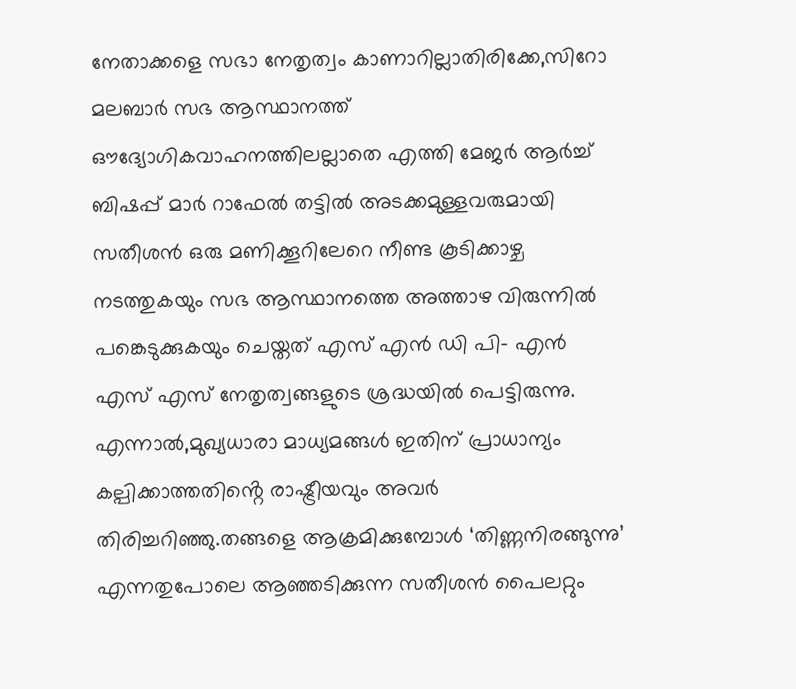നേതാക്കളെ സഭാ നേതൃത്വം കാണാറില്ലാതിരിക്കേ,സിറോ മലബാർ സഭ ആസ്ഥാനത്ത് ഔദ്യോഗികവാഹനത്തിലല്ലാതെ എത്തി മേജർ ആർച്ച് ബിഷപ്പ് മാർ റാഫേൽ തട്ടിൽ അടക്കമുള്ളവരുമായി സതീശൻ ഒരു മണിക്കൂറിലേറെ നീണ്ട കൂടിക്കാഴ്ച നടത്തുകയും സഭ ആസ്ഥാനത്തെ അത്താഴ വിരുന്നിൽ പങ്കെടുക്കുകയും ചെയ്തത് എസ് എൻ ഡി പി- എൻ എസ് എസ് നേതൃത്വങ്ങളുടെ ശ്രദ്ധയിൽ പെട്ടിരുന്നു. എന്നാൽ,മുഖ്യധാരാ മാധ്യമങ്ങൾ ഇതിന് പ്രാധാന്യം കല്പിക്കാത്തതിൻ്റെ രാഷ്ട്രീയവും അവർ തിരിച്ചറിഞ്ഞു.തങ്ങളെ ആക്രമിക്കുമ്പോൾ ‘തിണ്ണനിരങ്ങുന്നു’ എന്നതുപോലെ ആഞ്ഞടിക്കുന്ന സതീശൻ പൈലറ്റും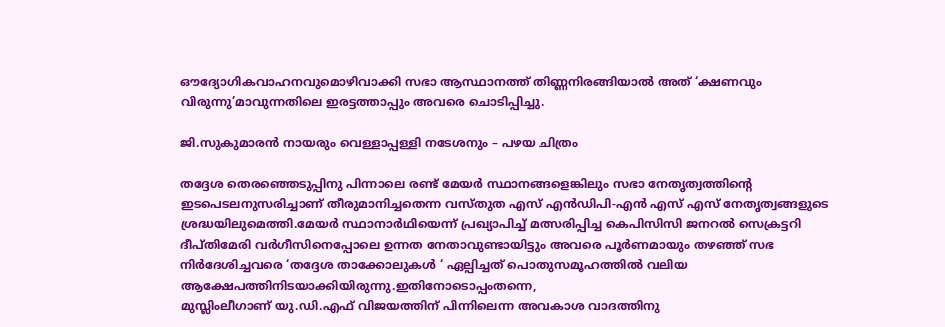ഔദ്യോഗികവാഹനവുമൊഴിവാക്കി സഭാ ആസ്ഥാനത്ത് തിണ്ണനിരങ്ങിയാൽ അത് ‘ക്ഷണവും വിരുന്നു’മാവുന്നതിലെ ഇരട്ടത്താപ്പും അവരെ ചൊടിപ്പിച്ചു.

ജി.സുകുമാരൻ നായരും വെള്ളാപ്പള്ളി നടേശനും – പഴയ ചിത്രം

തദ്ദേശ തെരഞ്ഞെടുപ്പിനു പിന്നാലെ രണ്ട് മേയർ സ്ഥാനങ്ങളെങ്കിലും സഭാ നേതൃത്വത്തിൻ്റെ ഇടപെടലനുസരിച്ചാണ് തീരുമാനിച്ചതെന്ന വസ്തുത എസ് എൻഡിപി-എൻ എസ് എസ് നേതൃത്വങ്ങളുടെ ശ്രദ്ധയിലുമെത്തി.മേയർ സ്ഥാനാർഥിയെന്ന് പ്രഖ്യാപിച്ച് മത്സരിപ്പിച്ച കെപിസിസി ജനറൽ സെക്രട്ടറി ദീപ്തിമേരി വർഗീസിനെപ്പോലെ ഉന്നത നേതാവുണ്ടായിട്ടും അവരെ പൂർണമായും തഴഞ്ഞ് സഭ നിർദേശിച്ചവരെ ‘തദ്ദേശ താക്കോലുകൾ ‘ ഏല്പിച്ചത് പൊതുസമൂഹത്തിൽ വലിയ ആക്ഷേപത്തിനിടയാക്കിയിരുന്നു.ഇതിനോടൊപ്പംതന്നെ,
മുസ്ലിംലീഗാണ് യു.ഡി.എഫ് വിജയത്തിന് പിന്നിലെന്ന അവകാശ വാദത്തിനു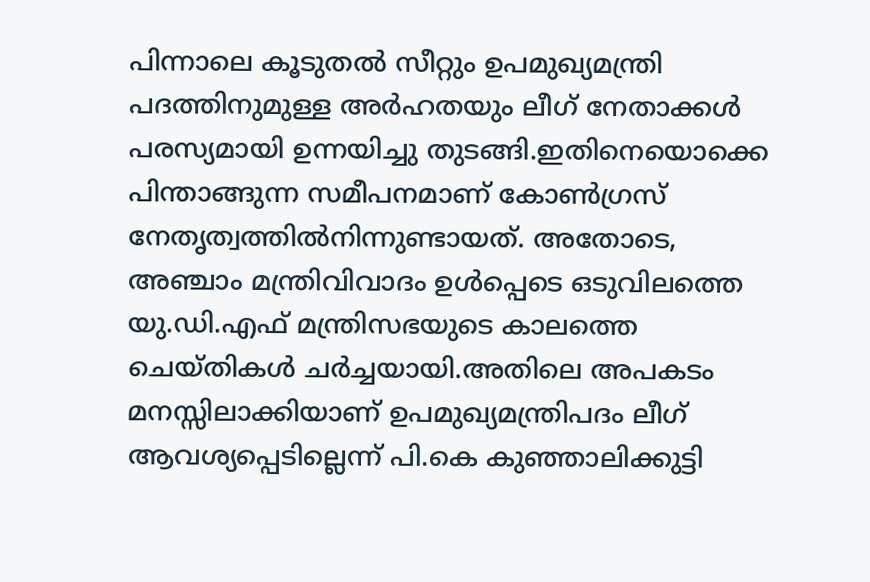പിന്നാലെ കൂടുതൽ സീറ്റും ഉപമുഖ്യമന്ത്രി പദത്തിനുമുള്ള അർഹതയും ലീഗ് നേതാക്കൾ പരസ്യമായി ഉന്നയിച്ചു തുടങ്ങി.ഇതിനെയൊക്കെ പിന്താങ്ങുന്ന സമീപനമാണ് കോൺഗ്രസ് നേതൃത്വത്തിൽനിന്നുണ്ടായത്. അതോടെ, അഞ്ചാം മന്ത്രിവിവാദം ഉൾപ്പെടെ ഒടുവിലത്തെ യു.ഡി.എഫ് മന്ത്രിസഭയുടെ കാലത്തെ ചെയ്തികൾ ചർച്ചയായി.അതിലെ അപകടം മനസ്സിലാക്കിയാണ് ഉപമുഖ്യമന്ത്രിപദം ലീഗ് ആവശ്യപ്പെടില്ലെന്ന് പി.കെ കുഞ്ഞാലിക്കുട്ടി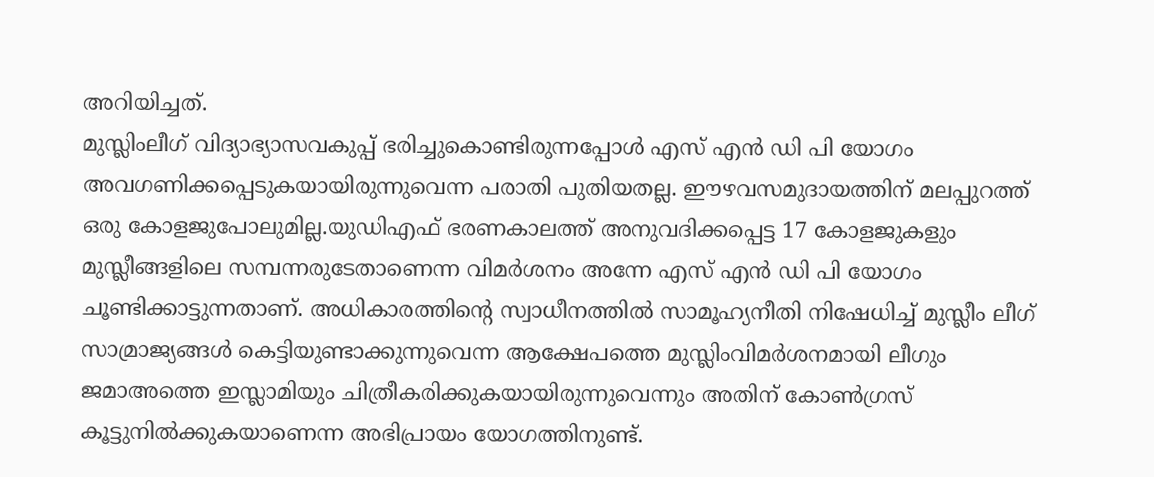അറിയിച്ചത്.
മുസ്ലിംലീഗ് വിദ്യാഭ്യാസവകുപ്പ് ഭരിച്ചുകൊണ്ടിരുന്നപ്പോൾ എസ് എൻ ഡി പി യോഗം അവഗണിക്കപ്പെടുകയായിരുന്നുവെന്ന പരാതി പുതിയതല്ല. ഈഴവസമുദായത്തിന് മലപ്പുറത്ത് ഒരു കോളജുപോലുമില്ല.യുഡിഎഫ് ഭരണകാലത്ത് അനുവദിക്കപ്പെട്ട 17 കോളജുകളും മുസ്ലീങ്ങളിലെ സമ്പന്നരുടേതാണെന്ന വിമർശനം അന്നേ എസ് എൻ ഡി പി യോഗം ചൂണ്ടിക്കാട്ടുന്നതാണ്. അധികാരത്തിന്‍റെ സ്വാധീനത്തിൽ സാമൂഹ്യനീതി നിഷേധിച്ച് മുസ്ലീം ലീഗ് സാമ്രാജ്യങ്ങൾ കെട്ടിയുണ്ടാക്കുന്നുവെന്ന ആക്ഷേപത്തെ മുസ്ലിംവിമർശനമായി ലീഗും ജമാഅത്തെ ഇസ്ലാമിയും ചിത്രീകരിക്കുകയായിരുന്നുവെന്നും അതിന് കോൺഗ്രസ് കൂട്ടുനിൽക്കുകയാണെന്ന അഭിപ്രായം യോഗത്തിനുണ്ട്.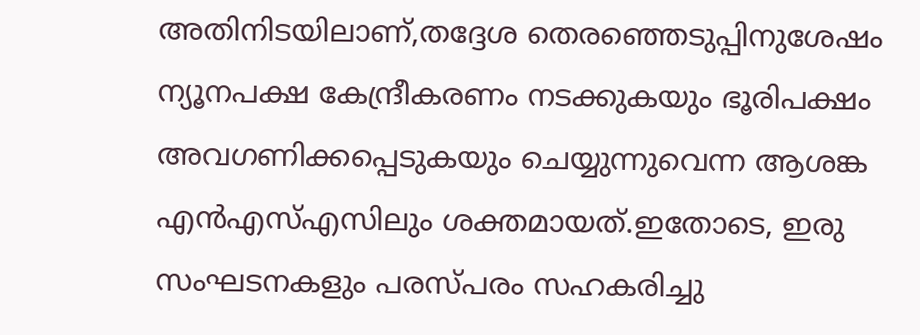അതിനിടയിലാണ്,തദ്ദേശ തെരഞ്ഞെടുപ്പിനുശേഷം ന്യൂനപക്ഷ കേന്ദ്രീകരണം നടക്കുകയും ഭൂരിപക്ഷം അവഗണിക്കപ്പെടുകയും ചെയ്യുന്നുവെന്ന ആശങ്ക എൻഎസ്എസിലും ശക്തമായത്.ഇതോടെ, ഇരു സംഘടനകളും പരസ്പരം സഹകരിച്ചു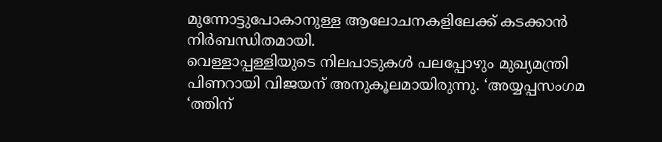മുന്നോട്ടുപോകാനുള്ള ആലോചനകളിലേക്ക് കടക്കാൻ നിർബന്ധിതമായി.
വെള്ളാപ്പള്ളിയുടെ നിലപാടുകൾ പലപ്പോഴും മുഖ്യമന്ത്രി പിണറായി വിജയന് അനുകൂലമായിരുന്നു. ‘അയ്യപ്പസംഗമ ‘ത്തിന്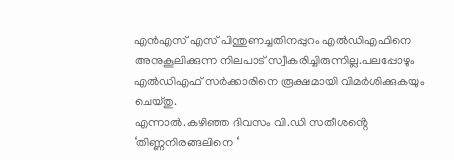എൻഎസ് എസ് പിന്തുണച്ചതിനപ്പുറം എൽഡിഎഫിനെ അനുകൂലിക്കുന്ന നിലപാട് സ്വീകരിച്ചിരുന്നില്ല.പലപ്പോഴും എൽഡിഎഫ് സർക്കാരിനെ രൂക്ഷമായി വിമർശിക്കുകയും ചെയ്തു.
എന്നാൽ.കഴിഞ്ഞ ദിവസം വി.ഡി സതീശൻ്റെ ‘തിണ്ണനിരങ്ങലിനെ ‘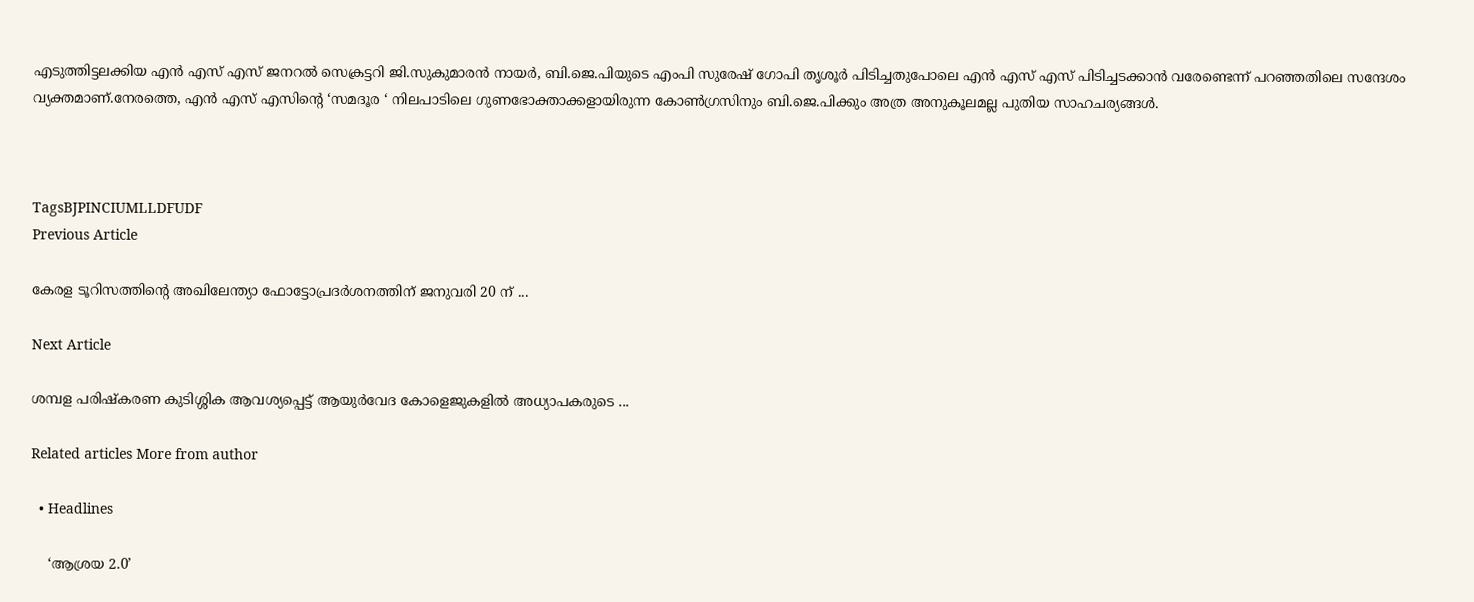എടുത്തിട്ടലക്കിയ എൻ എസ് എസ് ജനറൽ സെക്രട്ടറി ജി.സുകുമാരൻ നായർ, ബി.ജെ.പിയുടെ എംപി സുരേഷ് ഗോപി തൃശൂർ പിടിച്ചതുപോലെ എൻ എസ് എസ് പിടിച്ചടക്കാൻ വരേണ്ടെന്ന് പറഞ്ഞതിലെ സന്ദേശം വ്യക്തമാണ്.നേരത്തെ, എൻ എസ് എസിൻ്റെ ‘സമദൂര ‘ നിലപാടിലെ ഗുണഭോക്താക്കളായിരുന്ന കോൺഗ്രസിനും ബി.ജെ.പിക്കും അത്ര അനുകൂലമല്ല പുതിയ സാഹചര്യങ്ങൾ.



TagsBJPINCIUMLLDFUDF
Previous Article

കേരള ടൂറിസത്തിന്‍റെ അഖിലേന്ത്യാ ഫോട്ടോപ്രദര്‍ശനത്തിന് ജനുവരി 20 ന് ...

Next Article

ശമ്പള പരിഷ്കരണ കുടിശ്ശിക ആവശ്യപ്പെട്ട് ആയുർവേദ കോളെജുകളിൽ അധ്യാപകരുടെ ...

Related articles More from author

  • Headlines

    ‘ആശ്രയ 2.0’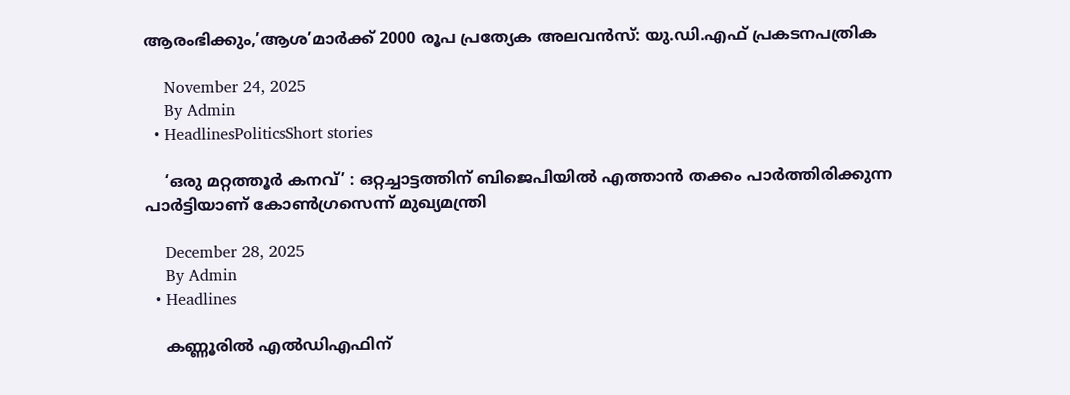ആരംഭിക്കും,’ആശ’മാര്‍ക്ക് 2000 രൂപ പ്രത്യേക അലവന്‍സ്: യു.ഡി.എഫ് പ്രകടനപത്രിക

    November 24, 2025
    By Admin
  • HeadlinesPoliticsShort stories

    ‘ഒരു മറ്റത്തൂർ കനവ്’ : ഒറ്റച്ചാട്ടത്തിന് ബിജെപിയിൽ എത്താൻ തക്കം പാർത്തിരിക്കുന്ന പാർട്ടിയാണ് കോൺഗ്രസെന്ന് മുഖ്യമന്ത്രി

    December 28, 2025
    By Admin
  • Headlines

    കണ്ണൂരിൽ എൽഡിഎഫിന്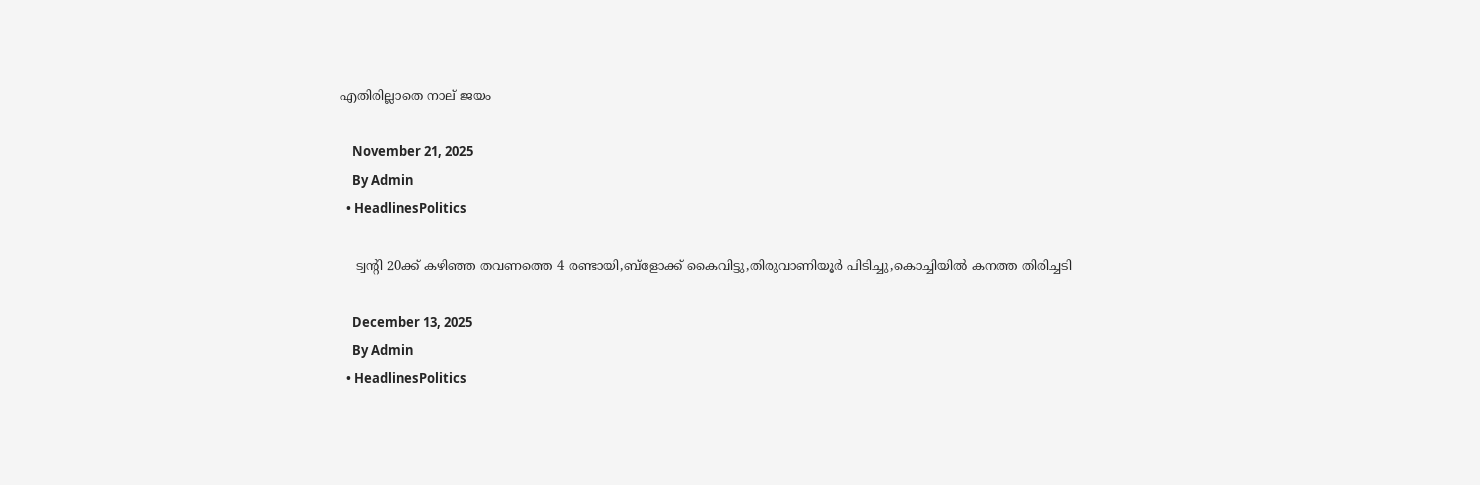എതിരില്ലാതെ നാല് ജയം

    November 21, 2025
    By Admin
  • HeadlinesPolitics

    ട്വൻ്റി 20ക്ക് കഴിഞ്ഞ തവണത്തെ 4 രണ്ടായി,ബ്ളോക്ക് കൈവിട്ടു,തിരുവാണിയൂര്‍ പിടിച്ചു,കൊച്ചിയില്‍ കനത്ത തിരിച്ചടി

    December 13, 2025
    By Admin
  • HeadlinesPolitics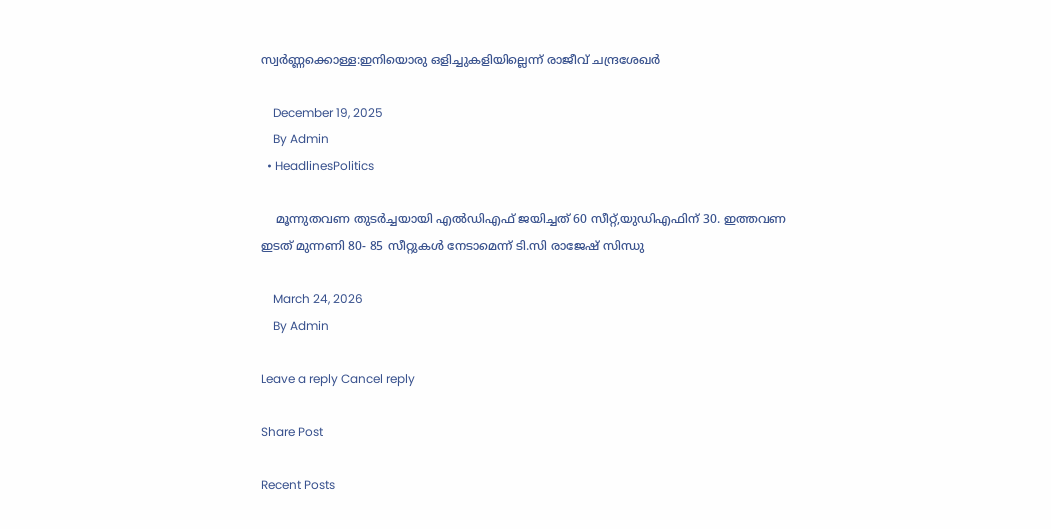സ്വർണ്ണക്കൊള്ള:ഇനിയൊരു ഒളിച്ചുകളിയില്ലെന്ന് രാജീവ് ചന്ദ്രശേഖർ

    December 19, 2025
    By Admin
  • HeadlinesPolitics

    മൂന്നുതവണ തുടർച്ചയായി എൽഡിഎഫ് ജയിച്ചത് 60 സീറ്റ്,യുഡിഎഫിന് 30. ഇത്തവണ ഇടത് മുന്നണി 80- 85 സീറ്റുകൾ നേടാമെന്ന് ടി.സി രാജേഷ് സിന്ധു

    March 24, 2026
    By Admin

Leave a reply Cancel reply

Share Post

Recent Posts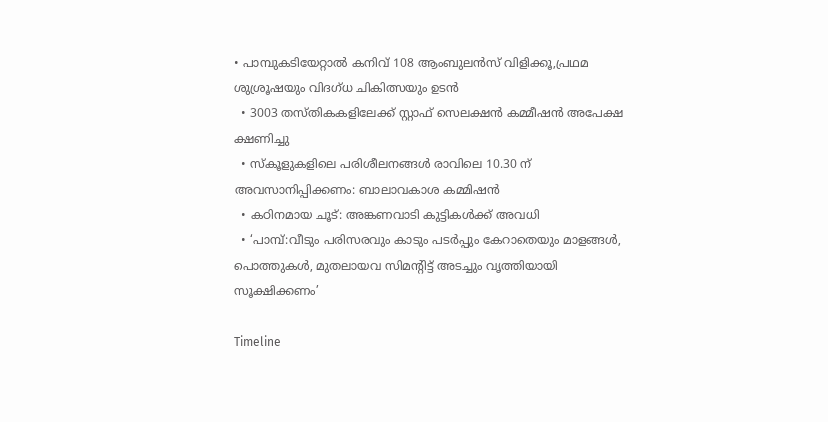• പാമ്പുകടിയേറ്റാല്‍ കനിവ് 108 ആംബുലന്‍സ് വിളിക്കൂ,പ്രഥമ ശുശ്രൂഷയും വിദഗ്ധ ചികിത്സയും ഉടൻ
  • 3003 തസ്തികകളിലേക്ക് സ്റ്റാഫ് സെലക്ഷൻ കമ്മീഷൻ അപേക്ഷ ക്ഷണിച്ചു
  • സ്‌കൂളുകളിലെ പരിശീലനങ്ങൾ രാവിലെ 10.30 ന് അവസാനിപ്പിക്കണം: ബാലാവകാശ കമ്മിഷൻ
  • കഠിനമായ ചൂട്: അങ്കണവാടി കുട്ടികള്‍ക്ക് അവധി
  • ‘പാമ്പ്:വീടും പരിസരവും കാടും പടര്‍പ്പും കേറാതെയും മാളങ്ങള്‍, പൊത്തുകള്‍, മുതലായവ സിമന്‍റിട്ട് അടച്ചും വൃത്തിയായി സൂക്ഷിക്കണം’

Timeline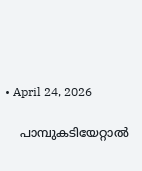• April 24, 2026

    പാമ്പുകടിയേറ്റാല്‍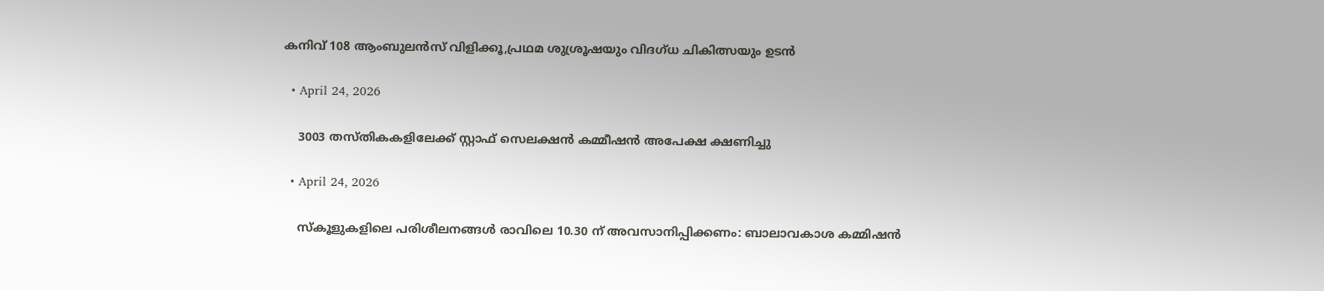കനിവ് 108 ആംബുലന്‍സ് വിളിക്കൂ,പ്രഥമ ശുശ്രൂഷയും വിദഗ്ധ ചികിത്സയും ഉടൻ

  • April 24, 2026

    3003 തസ്തികകളിലേക്ക് സ്റ്റാഫ് സെലക്ഷൻ കമ്മീഷൻ അപേക്ഷ ക്ഷണിച്ചു

  • April 24, 2026

    സ്‌കൂളുകളിലെ പരിശീലനങ്ങൾ രാവിലെ 10.30 ന് അവസാനിപ്പിക്കണം: ബാലാവകാശ കമ്മിഷൻ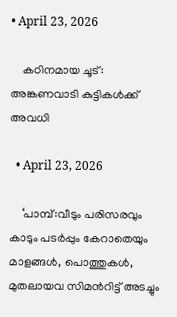• April 23, 2026

    കഠിനമായ ചൂട്: അങ്കണവാടി കുട്ടികള്‍ക്ക് അവധി

  • April 23, 2026

    ‘പാമ്പ്:വീടും പരിസരവും കാടും പടര്‍പ്പും കേറാതെയും മാളങ്ങള്‍, പൊത്തുകള്‍, മുതലായവ സിമന്‍റിട്ട് അടച്ചും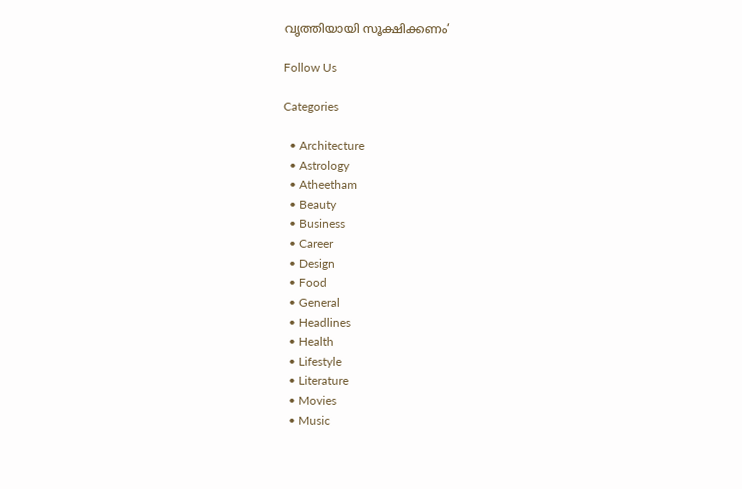വൃത്തിയായി സൂക്ഷിക്കണം’

Follow Us

Categories

  • Architecture
  • Astrology
  • Atheetham
  • Beauty
  • Business
  • Career
  • Design
  • Food
  • General
  • Headlines
  • Health
  • Lifestyle
  • Literature
  • Movies
  • Music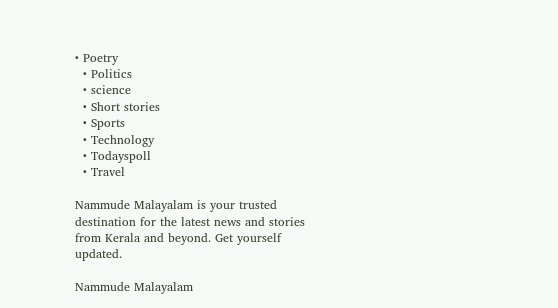• Poetry
  • Politics
  • science
  • Short stories
  • Sports
  • Technology
  • Todayspoll
  • Travel

Nammude Malayalam is your trusted destination for the latest news and stories from Kerala and beyond. Get yourself updated.

Nammude Malayalam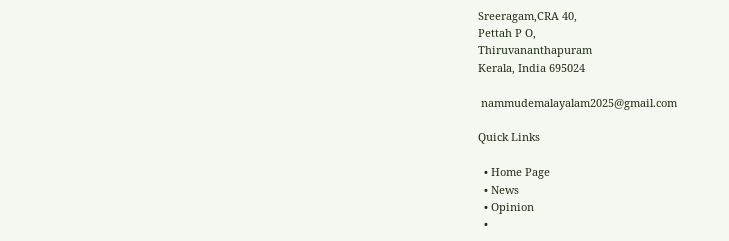Sreeragam,CRA 40,
Pettah P O,
Thiruvananthapuram
Kerala, India 695024

 nammudemalayalam2025@gmail.com

Quick Links

  • Home Page
  • News
  • Opinion
  •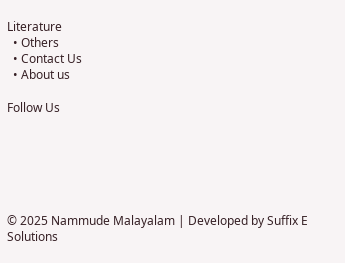Literature
  • Others
  • Contact Us
  • About us

Follow Us






© 2025 Nammude Malayalam | Developed by Suffix E Solutions